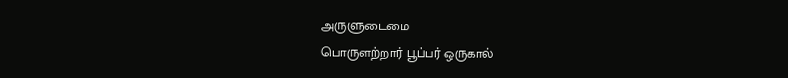அருளுடைமை
பொருளற்றார் பூப்பர் ஒருகால்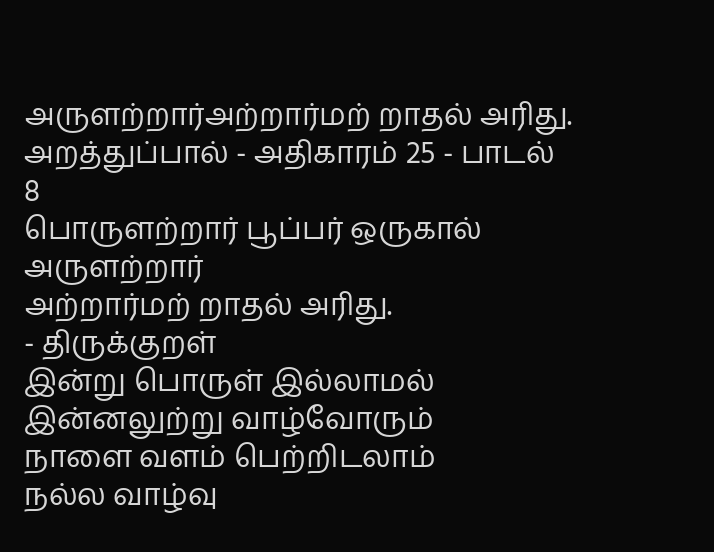அருளற்றார்அற்றார்மற் றாதல் அரிது.
அறத்துப்பால் - அதிகாரம் 25 - பாடல் 8
பொருளற்றார் பூப்பர் ஒருகால் அருளற்றார்
அற்றார்மற் றாதல் அரிது.
- திருக்குறள்
இன்று பொருள் இல்லாமல்
இன்னலுற்று வாழ்வோரும்
நாளை வளம் பெற்றிடலாம்
நல்ல வாழ்வு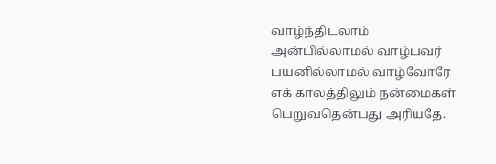வாழ்ந்திடலாம்
அன்பில்லாமல் வாழ்பவர்
பயனில்லாமல் வாழ்வோரே
எக் காலத்திலும் நன்மைகள்
பெறுவதென்பது அரியதே.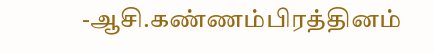-ஆசி.கண்ணம்பிரத்தினம்